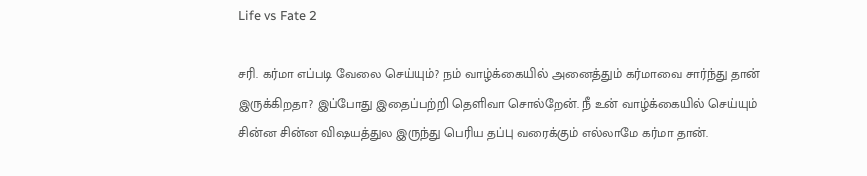Life vs Fate 2

சரி. கர்மா எப்படி வேலை செய்யும்? நம் வாழ்க்கையில் அனைத்தும் கர்மாவை சார்ந்து தான் இருக்கிறதா? இப்போது இதைப்பற்றி தெளிவா சொல்றேன். நீ உன் வாழ்க்கையில் செய்யும் சின்ன சின்ன விஷயத்துல இருந்து பெரிய தப்பு வரைக்கும் எல்லாமே கர்மா தான்.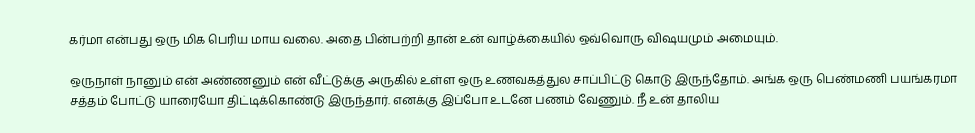கர்மா என்பது ஒரு மிக பெரிய மாய வலை. அதை பின்பற்றி தான் உன் வாழ்க்கையில் ஒவ்வொரு விஷயமும் அமையும்.

ஒருநாள் நானும் என் அண்ணனும் என் வீட்டுக்கு அருகில் உள்ள ஒரு உணவகத்துல சாப்பிட்டு கொடு இருந்தோம். அங்க ஒரு பெண்மணி பயங்கரமா சத்தம் போட்டு யாரையோ திட்டிக்கொண்டு இருந்தார். எனக்கு இப்போ உடனே பணம் வேணும். நீ உன் தாலிய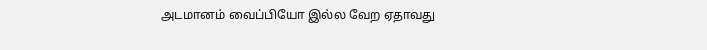அடமானம் வைப்பியோ இல்ல வேற ஏதாவது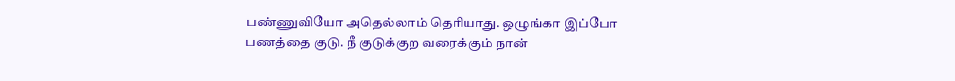பண்ணுவியோ அதெல்லாம் தெரியாது. ஒழுங்கா இப்போ பணத்தை குடு. நீ குடுக்குற வரைக்கும் நான்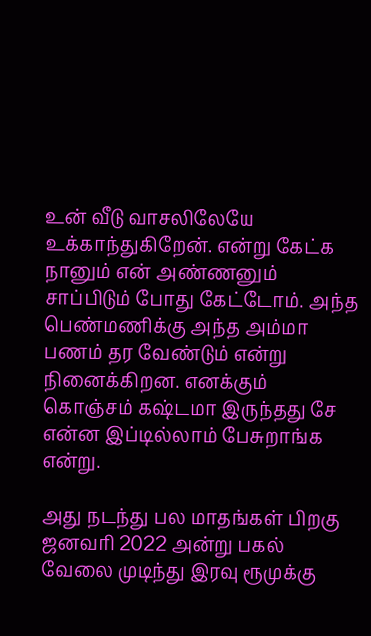உன் வீடு வாசலிலேயே உக்காந்துகிறேன். என்று கேட்க நானும் என் அண்ணனும் சாப்பிடும் போது கேட்டோம். அந்த பெண்மணிக்கு அந்த அம்மா பணம் தர வேண்டும் என்று நினைக்கிறன. எனக்கும் கொஞ்சம் கஷ்டமா இருந்தது சே என்ன இப்டில்லாம் பேசுறாங்க என்று.

அது நடந்து பல மாதங்கள் பிறகு ஜனவரி 2022 அன்று பகல் வேலை முடிந்து இரவு ரூமுக்கு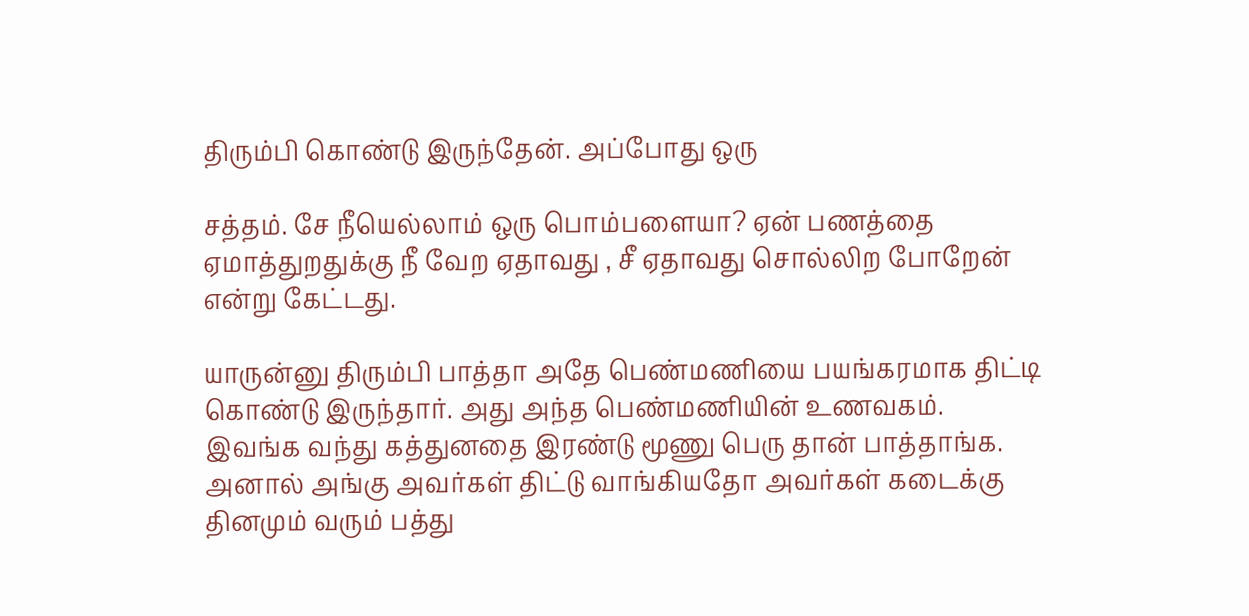திரும்பி கொண்டு இருந்தேன். அப்போது ஒரு

சத்தம். சே நீயெல்லாம் ஒரு பொம்பளையா? ஏன் பணத்தை ஏமாத்துறதுக்கு நீ வேற ஏதாவது , சீ ஏதாவது சொல்லிற போறேன் என்று கேட்டது.

யாருன்னு திரும்பி பாத்தா அதே பெண்மணியை பயங்கரமாக திட்டி கொண்டு இருந்தார். அது அந்த பெண்மணியின் உணவகம். இவங்க வந்து கத்துனதை இரண்டு மூணு பெரு தான் பாத்தாங்க. அனால் அங்கு அவர்கள் திட்டு வாங்கியதோ அவர்கள் கடைக்கு தினமும் வரும் பத்து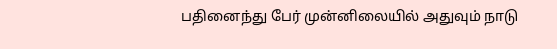பதினைந்து பேர் முன்னிலையில் அதுவும் நாடு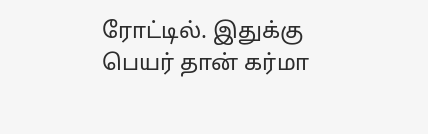ரோட்டில். இதுக்கு பெயர் தான் கர்மா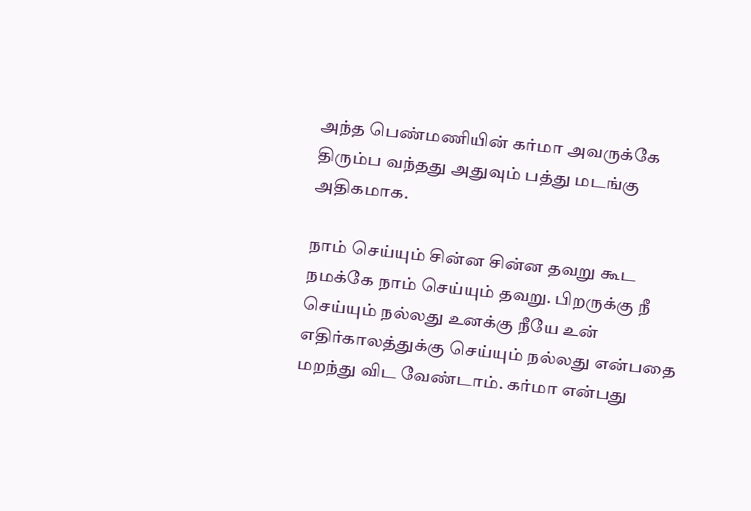அந்த பெண்மணியின் கர்மா அவருக்கே திரும்ப வந்தது அதுவும் பத்து மடங்கு அதிகமாக.

நாம் செய்யும் சின்ன சின்ன தவறு கூட நமக்கே நாம் செய்யும் தவறு. பிறருக்கு நீ செய்யும் நல்லது உனக்கு நீயே உன் எதிர்காலத்துக்கு செய்யும் நல்லது என்பதை மறந்து விட வேண்டாம். கர்மா என்பது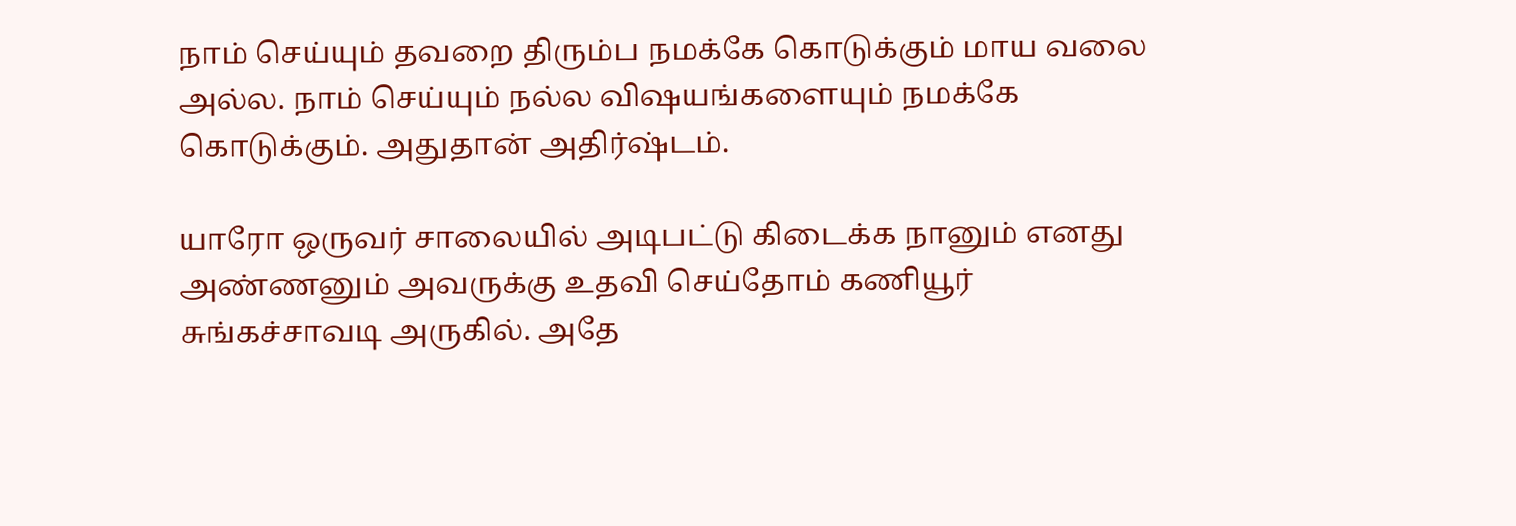நாம் செய்யும் தவறை திரும்ப நமக்கே கொடுக்கும் மாய வலை அல்ல. நாம் செய்யும் நல்ல விஷயங்களையும் நமக்கே கொடுக்கும். அதுதான் அதிர்ஷ்டம்.

யாரோ ஒருவர் சாலையில் அடிபட்டு கிடைக்க நானும் எனது அண்ணனும் அவருக்கு உதவி செய்தோம் கணியூர் சுங்கச்சாவடி அருகில். அதே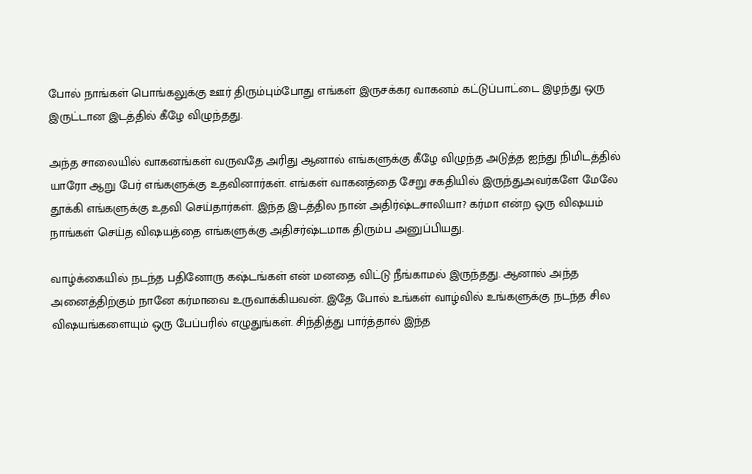போல் நாங்கள் பொங்கலுக்கு ஊர் திரும்பும்போது எங்கள் இருசக்கர வாகனம் கட்டுப்பாட்டை இழந்து ஒரு இருட்டான இடத்தில் கீழே விழுந்தது.

அந்த சாலையில் வாகனங்கள் வருவதே அரிது ஆனால் எங்களுக்கு கீழே விழுந்த அடுத்த ஐந்து நிமிடத்தில் யாரோ ஆறு பேர் எங்களுக்கு உதவினார்கள். எங்கள் வாகனத்தை சேறு சகதியில் இருந்துஅவர்களே மேலே தூக்கி எங்களுக்கு உதவி செய்தார்கள். இந்த இடத்தில நான் அதிர்ஷ்டசாலியா? கர்மா என்ற ஒரு விஷயம் நாங்கள் செய்த விஷயத்தை எங்களுக்கு அதிசர்ஷ்டமாக திரும்ப அனுப்பியது.

வாழ்க்கையில் நடந்த பதினோரு கஷ்டங்கள் என் மனதை விட்டு நீங்காமல் இருந்தது. ஆனால் அந்த அனைத்திற்கும் நானே கர்மாவை உருவாக்கியவன். இதே போல் உங்கள் வாழ்வில் உங்களுக்கு நடந்த சில விஷயங்களையும் ஒரு பேப்பரில் எழுதுங்கள். சிந்தித்து பார்த்தால் இந்த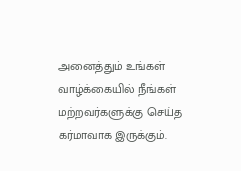அனைத்தும் உங்கள் வாழ்க்கையில் நீங்கள் மற்றவர்களுக்கு செய்த கர்மாவாக இருக்கும்.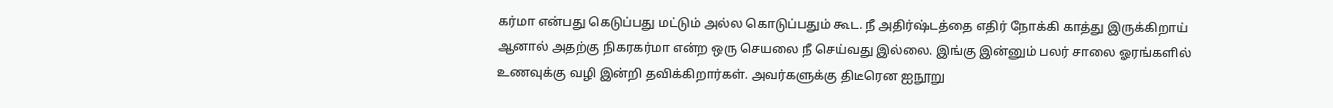கர்மா என்பது கெடுப்பது மட்டும் அல்ல கொடுப்பதும் கூட. நீ அதிர்ஷ்டத்தை எதிர் நோக்கி காத்து இருக்கிறாய் ஆனால் அதற்கு நிகரகர்மா என்ற ஒரு செயலை நீ செய்வது இல்லை. இங்கு இன்னும் பலர் சாலை ஓரங்களில் உணவுக்கு வழி இன்றி தவிக்கிறார்கள். அவர்களுக்கு திடீரென ஐநூறு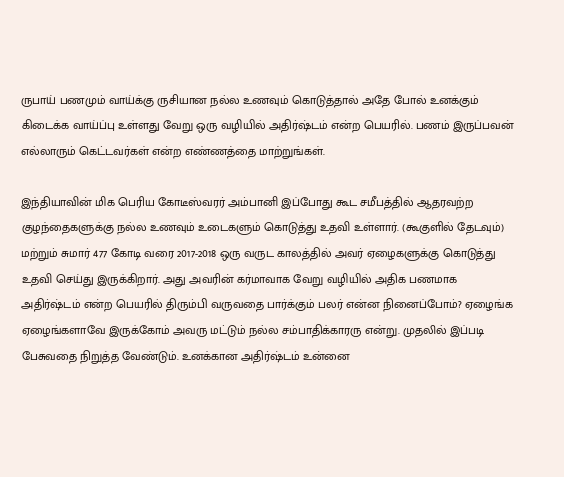ருபாய் பணமும் வாய்க்கு ருசியான நல்ல உணவும் கொடுத்தால் அதே போல் உனக்கும் கிடைக்க வாய்ப்பு உள்ளது வேறு ஒரு வழியில் அதிர்ஷ்டம் என்ற பெயரில். பணம் இருப்பவன் எல்லாரும் கெட்டவர்கள் என்ற எண்ணத்தை மாற்றுங்கள்.

இந்தியாவின் மிக பெரிய கோடீஸ்வரர் அம்பானி இப்போது கூட சமீபத்தில் ஆதரவற்ற குழந்தைகளுக்கு நல்ல உணவும் உடைகளும் கொடுத்து உதவி உள்ளார். (கூகுளில் தேடவும்) மற்றும் சுமார் 477 கோடி வரை 2017-2018 ஒரு வருட காலத்தில் அவர் ஏழைகளுக்கு கொடுத்து உதவி செய்து இருக்கிறார். அது அவரின் கர்மாவாக வேறு வழியில் அதிக பணமாக அதிர்ஷ்டம் என்ற பெயரில் திரும்பி வருவதை பார்க்கும் பலர் என்ன நினைப்போம்? ஏழைங்க ஏழைங்களாவே இருக்கோம் அவரு மட்டும் நல்ல சம்பாதிக்காரரு என்று. முதலில் இப்படி பேசுவதை நிறுத்த வேண்டும். உனக்கான அதிர்ஷ்டம் உன்னை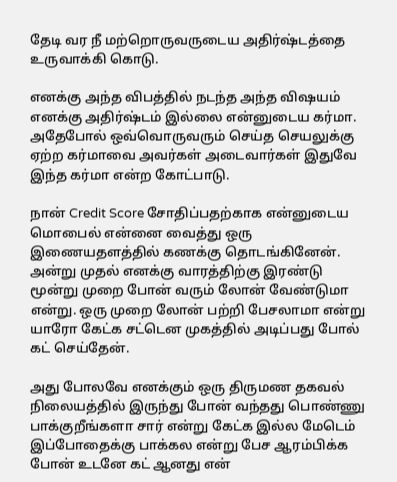தேடி வர நீ மற்றொருவருடைய அதிர்ஷ்டத்தை உருவாக்கி கொடு.

எனக்கு அந்த விபத்தில் நடந்த அந்த விஷயம் எனக்கு அதிர்ஷ்டம் இல்லை என்னுடைய கர்மா. அதேபோல் ஒவ்வொருவரும் செய்த செயலுக்கு ஏற்ற கர்மாவை அவர்கள் அடைவார்கள் இதுவே இந்த கர்மா என்ற கோட்பாடு.

நான் Credit Score சோதிப்பதற்காக என்னுடைய மொபைல் என்னை வைத்து ஒரு இணையதளத்தில் கணக்கு தொடங்கினேன். அன்று முதல் எனக்கு வாரத்திற்கு இரண்டு மூன்று முறை போன் வரும் லோன் வேண்டுமா என்று. ஒரு முறை லோன் பற்றி பேசலாமா என்று யாரோ கேட்க சட்டென முகத்தில் அடிப்பது போல் கட் செய்தேன்.

அது போலவே எனக்கும் ஒரு திருமண தகவல் நிலையத்தில் இருந்து போன் வந்தது பொண்ணு பாக்குறீங்களா சார் என்று கேட்க இல்ல மேடெம் இப்போதைக்கு பாக்கல என்று பேச ஆரம்பிக்க போன் உடனே கட் ஆனது என்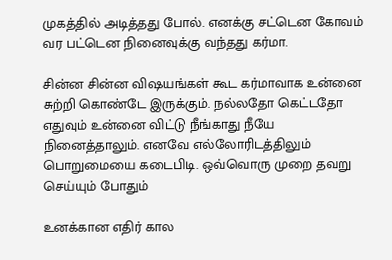முகத்தில் அடித்தது போல். எனக்கு சட்டென கோவம் வர பட்டென நினைவுக்கு வந்தது கர்மா.

சின்ன சின்ன விஷயங்கள் கூட கர்மாவாக உன்னை சுற்றி கொண்டே இருக்கும். நல்லதோ கெட்டதோ எதுவும் உன்னை விட்டு நீங்காது நீயே நினைத்தாலும். எனவே எல்லோரிடத்திலும் பொறுமையை கடைபிடி. ஒவ்வொரு முறை தவறு செய்யும் போதும்

உனக்கான எதிர் கால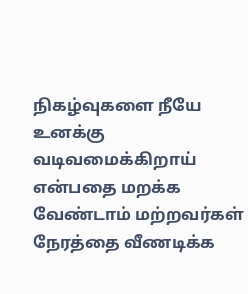நிகழ்வுகளை நீயே உனக்கு வடிவமைக்கிறாய் என்பதை மறக்க வேண்டாம் மற்றவர்கள் நேரத்தை வீணடிக்க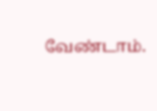வேண்டாம்.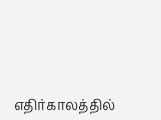எதிர்காலத்தில்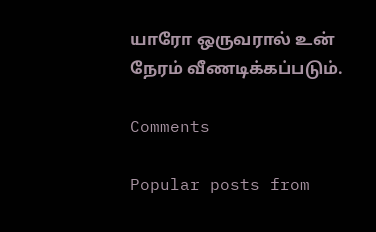யாரோ ஒருவரால் உன் நேரம் வீணடிக்கப்படும்.

Comments

Popular posts from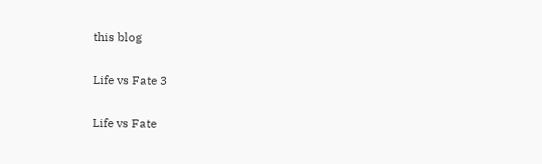this blog

Life vs Fate 3

Life vs Fate